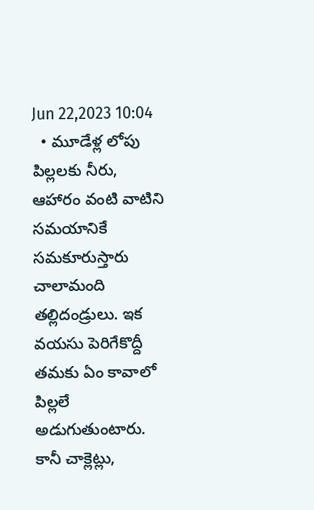Jun 22,2023 10:04
  • మూడేళ్ల లోపు పిల్లలకు నీరు, ఆహారం వంటి వాటిని సమయానికే సమకూరుస్తారు చాలామంది తల్లిదండ్రులు. ఇక వయసు పెరిగేకొద్దీ తమకు ఏం కావాలో పిల్లలే అడుగుతుంటారు. కానీ చాక్లెట్లు,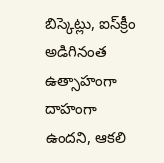బిస్కెట్లు, ఐస్‌క్రీం అడిగినంత ఉత్సాహంగా దాహంగా ఉందని, ఆకలి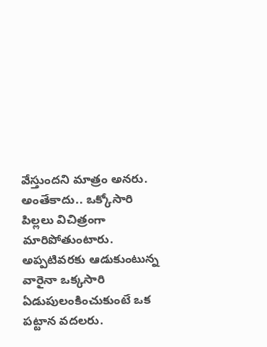వేస్తుందని మాత్రం అనరు. అంతేకాదు.. ఒక్కోసారి పిల్లలు విచిత్రంగా మారిపోతుంటారు. అప్పటివరకు ఆడుకుంటున్న వారైనా ఒక్కసారి ఏడుపులంకించుకుంటే ఒక పట్టాన వదలరు.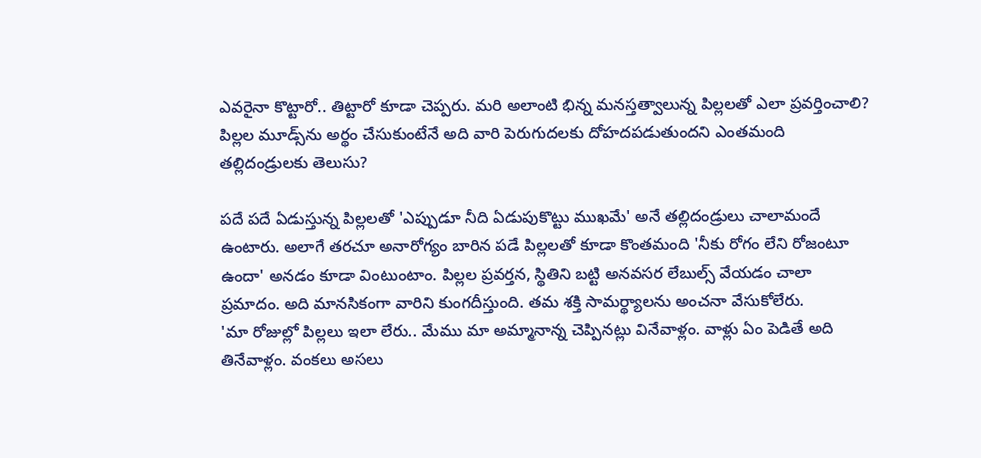ఎవరైనా కొట్టారో.. తిట్టారో కూడా చెప్పరు. మరి అలాంటి భిన్న మనస్తత్వాలున్న పిల్లలతో ఎలా ప్రవర్తించాలి? పిల్లల మూడ్స్‌ను అర్థం చేసుకుంటేనే అది వారి పెరుగుదలకు దోహదపడుతుందని ఎంతమంది తల్లిదండ్రులకు తెలుసు?

పదే పదే ఏడుస్తున్న పిల్లలతో 'ఎప్పుడూ నీది ఏడుపుకొట్టు ముఖమే' అనే తల్లిదండ్రులు చాలామందే ఉంటారు. అలాగే తరచూ అనారోగ్యం బారిన పడే పిల్లలతో కూడా కొంతమంది 'నీకు రోగం లేని రోజంటూ ఉందా' అనడం కూడా వింటుంటాం. పిల్లల ప్రవర్తన, స్థితిని బట్టి అనవసర లేబుల్స్‌ వేయడం చాలా ప్రమాదం. అది మానసికంగా వారిని కుంగదీస్తుంది. తమ శక్తి సామర్థ్యాలను అంచనా వేసుకోలేరు.
'మా రోజుల్లో పిల్లలు ఇలా లేరు.. మేము మా అమ్మానాన్న చెప్పినట్లు వినేవాళ్లం. వాళ్లు ఏం పెడితే అది తినేవాళ్లం. వంకలు అసలు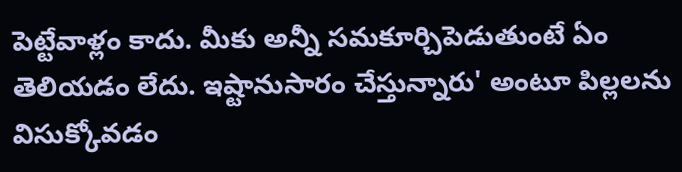పెట్టేవాళ్లం కాదు. మీకు అన్నీ సమకూర్చిపెడుతుంటే ఏం తెలియడం లేదు. ఇష్టానుసారం చేస్తున్నారు' అంటూ పిల్లలను విసుక్కోవడం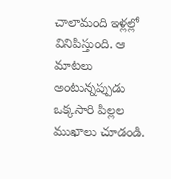చాలామంది ఇళ్లల్లో వినిపిస్తుంది. ఆ మాటలు అంటున్నప్పుడు ఒక్కసారి పిల్లల ముఖాలు చూడండి.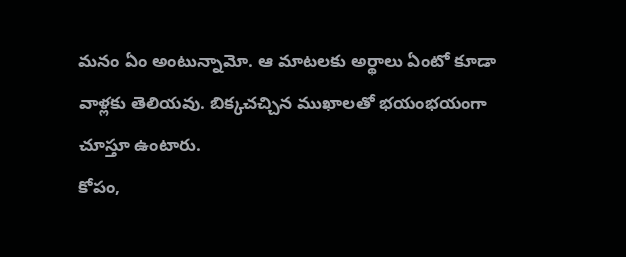మనం ఏం అంటున్నామో. ఆ మాటలకు అర్థాలు ఏంటో కూడా వాళ్లకు తెలియవు. బిక్కచచ్చిన ముఖాలతో భయంభయంగా చూస్తూ ఉంటారు.
కోపం,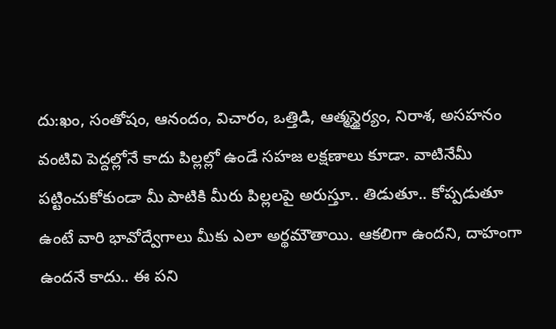దు:ఖం, సంతోషం, ఆనందం, విచారం, ఒత్తిడి, ఆత్మస్థైర్యం, నిరాశ, అసహనం వంటివి పెద్దల్లోనే కాదు పిల్లల్లో ఉండే సహజ లక్షణాలు కూడా. వాటినేమీ పట్టించుకోకుండా మీ పాటికి మీరు పిల్లలపై అరుస్తూ.. తిడుతూ.. కోప్పడుతూ ఉంటే వారి భావోద్వేగాలు మీకు ఎలా అర్థమౌతాయి. ఆకలిగా ఉందని, దాహంగా ఉందనే కాదు.. ఈ పని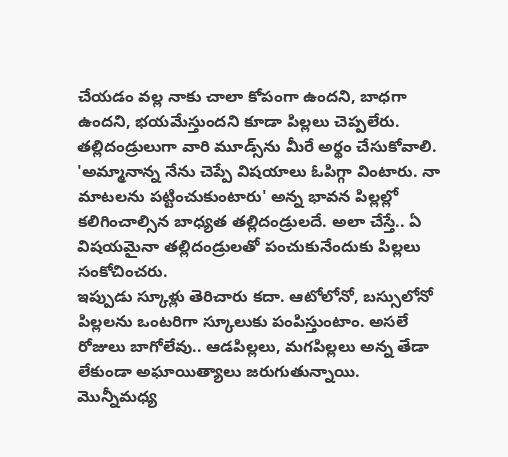చేయడం వల్ల నాకు చాలా కోపంగా ఉందని, బాధగా ఉందని, భయమేస్తుందని కూడా పిల్లలు చెప్పలేరు. తల్లిదండ్రులుగా వారి మూడ్స్‌ను మీరే అర్థం చేసుకోవాలి.
'అమ్మానాన్న నేను చెప్పే విషయాలు ఓపిగ్గా వింటారు. నా మాటలను పట్టించుకుంటారు' అన్న భావన పిల్లల్లో కలిగించాల్సిన బాధ్యత తల్లిదండ్రులదే. అలా చేస్తే.. ఏ విషయమైనా తల్లిదండ్రులతో పంచుకునేందుకు పిల్లలు సంకోచించరు.
ఇప్పుడు స్కూళ్లు తెరిచారు కదా. ఆటోలోనో, బస్సులోనో పిల్లలను ఒంటరిగా స్కూలుకు పంపిస్తుంటాం. అసలే రోజులు బాగోలేవు.. ఆడపిల్లలు, మగపిల్లలు అన్న తేడా లేకుండా అఘాయిత్యాలు జరుగుతున్నాయి. మొన్నీమధ్య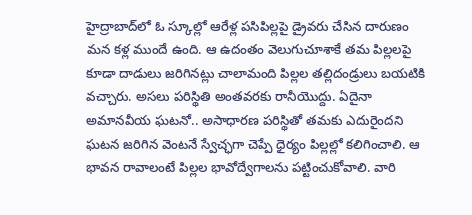హైద్రాబాద్‌లో ఓ స్కూల్లో ఆరేళ్ల పసిపిల్లపై డ్రైవరు చేసిన దారుణం మన కళ్ల ముందే ఉంది. ఆ ఉదంతం వెలుగుచూశాకే తమ పిల్లలపై కూడా దాడులు జరిగినట్లు చాలామంది పిల్లల తల్లిదండ్రులు బయటికి వచ్చారు. అసలు పరిస్థితి అంతవరకు రానీయొద్దు. ఏదైనా అమానవీయ ఘటనో.. అసాధారణ పరిస్థితో తమకు ఎదురైందని ఘటన జరిగిన వెంటనే స్వేచ్ఛగా చెప్పే ధైర్యం పిల్లల్లో కలిగించాలి. ఆ భావన రావాలంటే పిల్లల భావోద్వేగాలను పట్టించుకోవాలి. వారి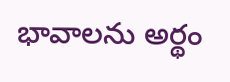భావాలను అర్థం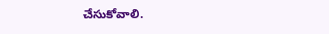చేసుకోవాలి.